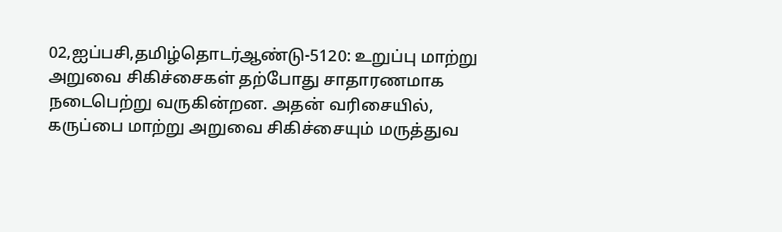02,ஐப்பசி,தமிழ்தொடர்ஆண்டு-5120: உறுப்பு மாற்று அறுவை சிகிச்சைகள் தற்போது சாதாரணமாக நடைபெற்று வருகின்றன. அதன் வரிசையில், கருப்பை மாற்று அறுவை சிகிச்சையும் மருத்துவ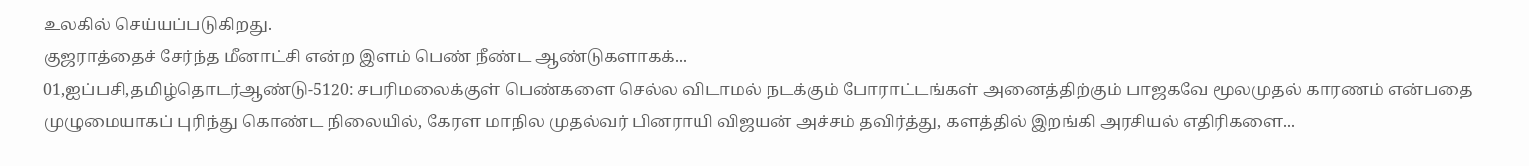உலகில் செய்யப்படுகிறது.
குஜராத்தைச் சேர்ந்த மீனாட்சி என்ற இளம் பெண் நீண்ட ஆண்டுகளாகக்...
01,ஐப்பசி,தமிழ்தொடர்ஆண்டு-5120: சபரிமலைக்குள் பெண்களை செல்ல விடாமல் நடக்கும் போராட்டங்கள் அனைத்திற்கும் பாஜகவே மூலமுதல் காரணம் என்பதை முழுமையாகப் புரிந்து கொண்ட நிலையில், கேரள மாநில முதல்வர் பினராயி விஜயன் அச்சம் தவிர்த்து, களத்தில் இறங்கி அரசியல் எதிரிகளை...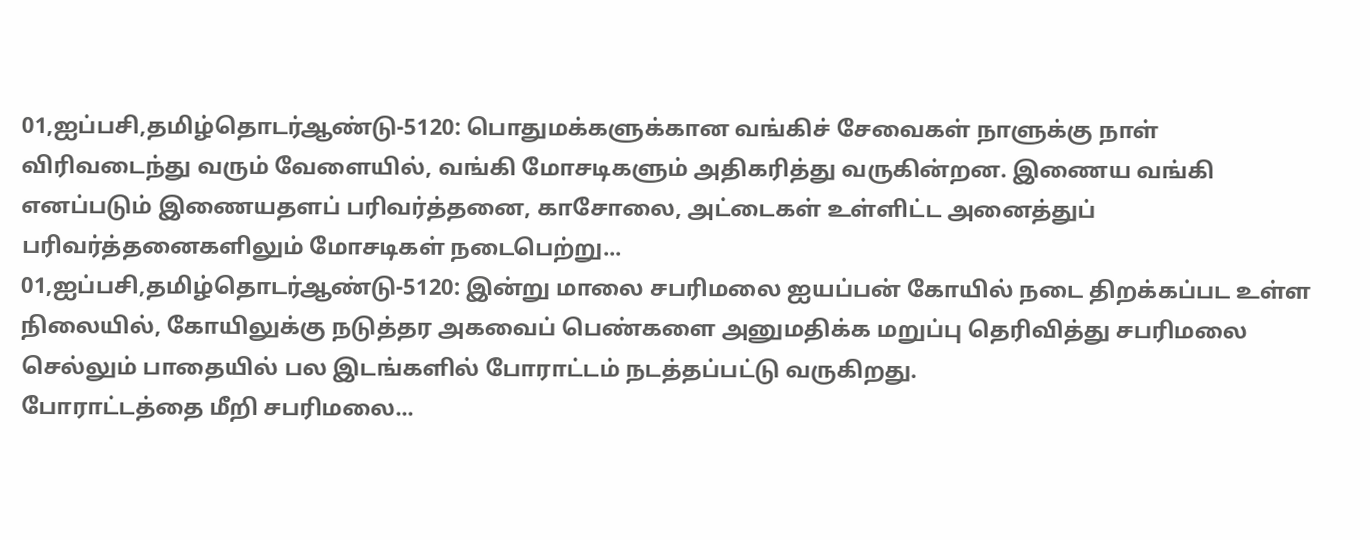01,ஐப்பசி,தமிழ்தொடர்ஆண்டு-5120: பொதுமக்களுக்கான வங்கிச் சேவைகள் நாளுக்கு நாள் விரிவடைந்து வரும் வேளையில், வங்கி மோசடிகளும் அதிகரித்து வருகின்றன. இணைய வங்கி எனப்படும் இணையதளப் பரிவர்த்தனை, காசோலை, அட்டைகள் உள்ளிட்ட அனைத்துப் பரிவர்த்தனைகளிலும் மோசடிகள் நடைபெற்று...
01,ஐப்பசி,தமிழ்தொடர்ஆண்டு-5120: இன்று மாலை சபரிமலை ஐயப்பன் கோயில் நடை திறக்கப்பட உள்ள நிலையில், கோயிலுக்கு நடுத்தர அகவைப் பெண்களை அனுமதிக்க மறுப்பு தெரிவித்து சபரிமலை செல்லும் பாதையில் பல இடங்களில் போராட்டம் நடத்தப்பட்டு வருகிறது.
போராட்டத்தை மீறி சபரிமலை...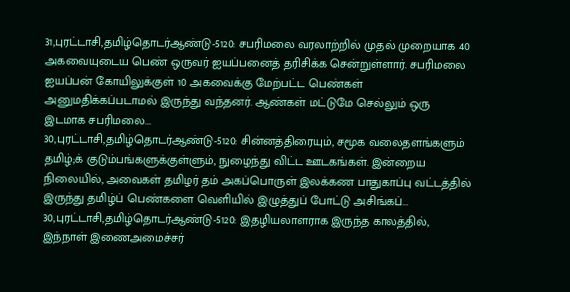31,புரட்டாசி,தமிழ்தொடர்ஆண்டு-5120: சபரிமலை வரலாற்றில் முதல் முறையாக 40 அகவையுடைய பெண் ஒருவர் ஐயப்பனைத் தரிசிக்க சென்றுள்ளார். சபரிமலை ஐயப்பன் கோயிலுக்குள் 10 அகவைக்கு மேற்பட்ட பெண்கள் அனுமதிக்கப்படாமல் இருந்து வந்தனர். ஆண்கள் மட்டுமே செல்லும் ஒரு இடமாக சபரிமலை...
30,புரட்டாசி,தமிழ்தொடர்ஆண்டு-5120: சின்னத்திரையும், சமூக வலைதளங்களும் தமிழ்;க் குடும்பங்களுக்குள்ளும், நுழைந்து விட்ட ஊடகங்கள். இன்றைய நிலையில், அவைகள் தமிழர் தம் அகப்பொருள் இலக்கண பாதுகாப்பு வட்டத்தில் இருந்து தமிழ்ப் பெண்களை வெளியில் இழுத்துப் போட்டு அசிங்கப்...
30,புரட்டாசி,தமிழ்தொடர்ஆண்டு-5120: இதழியலாளராக இருந்த காலத்தில், இந்நாள் இணைஅமைச்சர்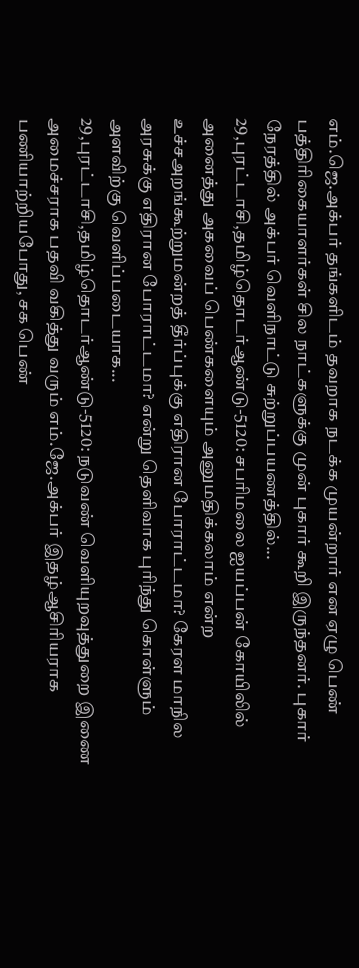எம்.ஜெ.அக்பர் தங்களிடம் தவறாக நடக்க முயன்றார் என ஏழு பெண் பத்திரிகையாளர்கள் சில நாட்களுக்கு முன் புகார் கூறி இருந்தனர். புகார் நேரத்தில் அக்பர் வெளிநாட்டு சுற்றுப்பயணத்தில்...
29,புரட்டாசி,தமிழ்தொடர்ஆண்டு-5120: சபரிமலை ஐயப்பன் கோயிலில் அனைத்து அகவைப் பெண்களையும் அனுமதிக்கலாம் என்ற உச்சஅறங்கூற்றுமன்றத் தீர்ப்புக்கு எதிரான போராட்டமா? கேரள மாநில அரசுக்கு எதிரான போராட்டமா? என்று தெளிவாக புரிந்து கொள்ளும் அளவிற்கு வெளிப்படையாக...
29,புரட்டாசி,தமிழ்தொடர்ஆண்டு-5120: நடுவண் வெளியுறவுத்துறை இணை அமைச்சராக பதவி வகித்து வரும் எம்.ஜே.அக்பர் இதழ்ஆசிரியராக பணியாற்றியபோது, சக பெண்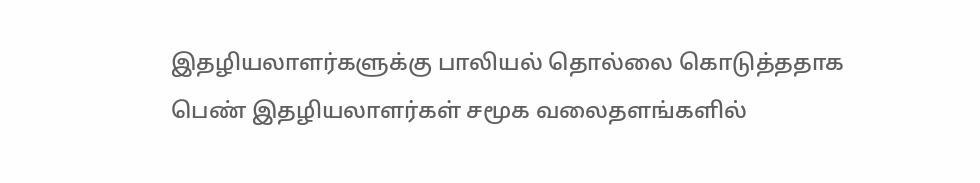இதழியலாளர்களுக்கு பாலியல் தொல்லை கொடுத்ததாக பெண் இதழியலாளர்கள் சமூக வலைதளங்களில்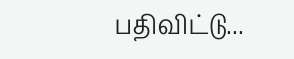பதிவிட்டு...